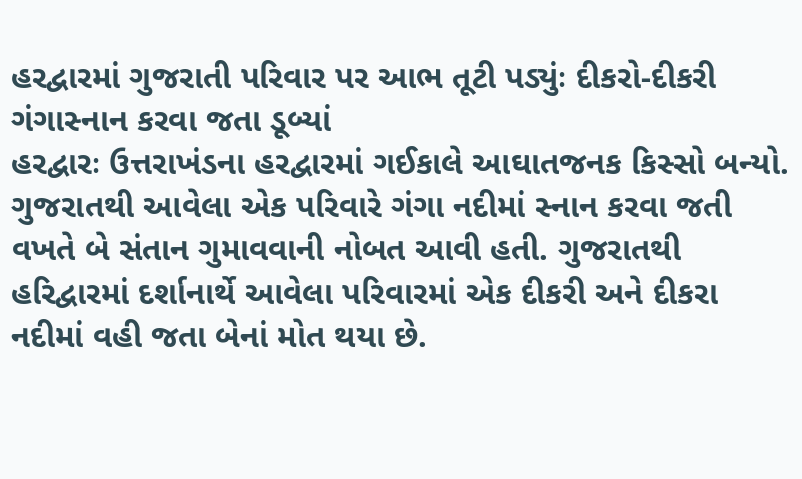હરદ્વારમાં ગુજરાતી પરિવાર પર આભ તૂટી પડ્યુંઃ દીકરો-દીકરી ગંગાસ્નાન કરવા જતા ડૂબ્યાં
હરદ્વારઃ ઉત્તરાખંડના હરદ્વારમાં ગઈકાલે આઘાતજનક કિસ્સો બન્યો. ગુજરાતથી આવેલા એક પરિવારે ગંગા નદીમાં સ્નાન કરવા જતી વખતે બે સંતાન ગુમાવવાની નોબત આવી હતી. ગુજરાતથી હરિદ્વારમાં દર્શાનાર્થે આવેલા પરિવારમાં એક દીકરી અને દીકરા નદીમાં વહી જતા બેનાં મોત થયા છે.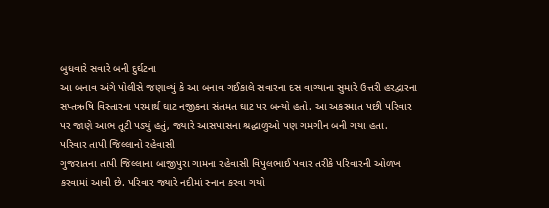બુધવારે સવારે બની દુર્ઘટના
આ બનાવ અંગે પોલીસે જણાવ્યું કે આ બનાવ ગઈકાલે સવારના દસ વાગ્યાના સુમારે ઉત્તરી હરદ્વારના સપ્તઋષિ વિસ્તારના પરમાર્થ ઘાટ નજીકના સંતમત ઘાટ પર બન્યો હતો. આ અકસ્માત પછી પરિવાર પર જાણે આભ તૂટી પડ્યું હતું, જ્યારે આસપાસના શ્રદ્ધાળુઓ પણ ગમગીન બની ગયા હતા.
પરિવાર તાપી જિલ્લાનો રહેવાસી
ગુજરાતના તાપી જિલ્લાના બાજીપુરા ગામના રહેવાસી વિપુલભાઈ પવાર તરીકે પરિવારની ઓળખ કરવામાં આવી છે. પરિવાર જ્યારે નદીમાં સ્નાન કરવા ગયો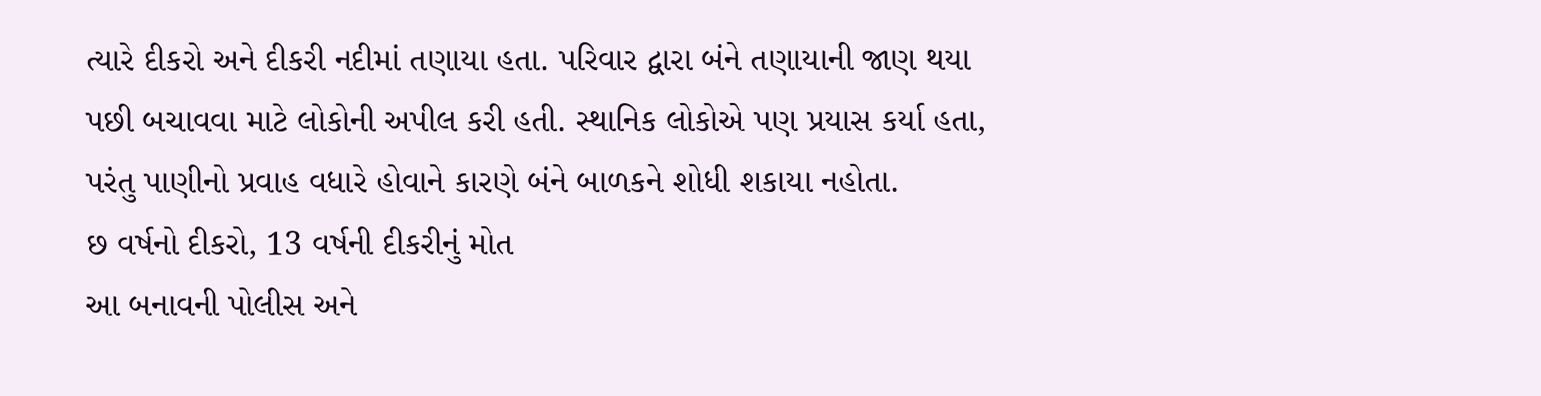ત્યારે દીકરો અને દીકરી નદીમાં તણાયા હતા. પરિવાર દ્વારા બંને તણાયાની જાણ થયા પછી બચાવવા માટે લોકોની અપીલ કરી હતી. સ્થાનિક લોકોએ પણ પ્રયાસ કર્યા હતા, પરંતુ પાણીનો પ્રવાહ વધારે હોવાને કારણે બંને બાળકને શોધી શકાયા નહોતા.
છ વર્ષનો દીકરો, 13 વર્ષની દીકરીનું મોત
આ બનાવની પોલીસ અને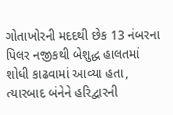ગોતાખોરની મદદથી છેક 13 નંબરના પિલર નજીકથી બેશુદ્ધ હાલતમાં શોધી કાઢવામાં આવ્યા હતા, ત્યારબાદ બંનેને હરિદ્વારની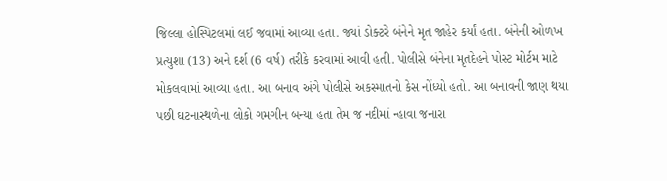જિલ્લા હોસ્પિટલમાં લઈ જવામાં આવ્યા હતા. જ્યાં ડોક્ટરે બંનેને મૃત જાહેર કર્યાં હતા. બંનેની ઓળખ પ્રત્યુશા (13) અને દર્શ (6 વર્ષ) તરીકે કરવામાં આવી હતી. પોલીસે બંનેના મૃતદેહને પોસ્ટ મોર્ટમ માટે મોકલવામાં આવ્યા હતા. આ બનાવ અંગે પોલીસે અકસ્માતનો કેસ નોંધ્યો હતો. આ બનાવની જાણ થયા પછી ઘટનાસ્થળેના લોકો ગમગીન બન્યા હતા તેમ જ નદીમાં ન્હાવા જનારા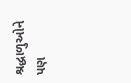શ્રદ્ધાળુઓને પણ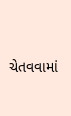ચેતવવામાં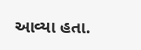આવ્યા હતા.